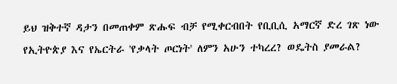ይህ ዝቅተኛ ዳታን በመጠቀም ጽሑፍ ብቻ የሚቀርብበት የቢቢሲ አማርኛ ድረ ገጽ ነው
የኢትዮጵያ እና የኤርትራ 'የቃላት ጦርነት' ለምን አሁን ተካረረ? ወዴትስ ያመራል?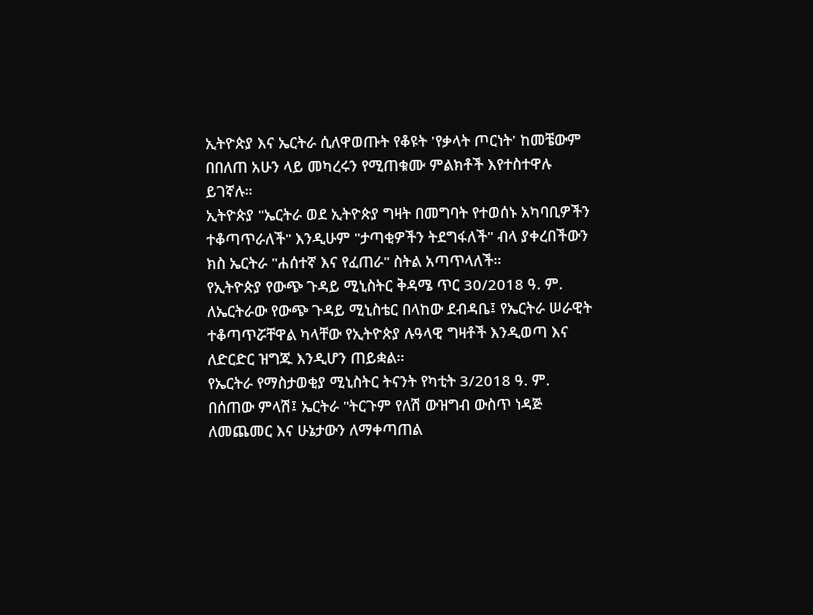ኢትዮጵያ እና ኤርትራ ሲለዋወጡት የቆዩት 'የቃላት ጦርነት' ከመቼውም በበለጠ አሁን ላይ መካረሩን የሚጠቁሙ ምልክቶች እየተስተዋሉ ይገኛሉ።
ኢትዮጵያ "ኤርትራ ወደ ኢትዮጵያ ግዛት በመግባት የተወሰኑ አካባቢዎችን ተቆጣጥራለች" እንዲሁም "ታጣቂዎችን ትደግፋለች" ብላ ያቀረበችውን ክስ ኤርትራ "ሐሰተኛ እና የፈጠራ" ስትል አጣጥላለች።
የኢትዮጵያ የውጭ ጉዳይ ሚኒስትር ቅዳሜ ጥር 30/2018 ዓ. ም. ለኤርትራው የውጭ ጉዳይ ሚኒስቴር በላከው ደብዳቤ፤ የኤርትራ ሠራዊት ተቆጣጥሯቸዋል ካላቸው የኢትዮጵያ ሉዓላዊ ግዛቶች እንዲወጣ እና ለድርድር ዝግጁ እንዲሆን ጠይቋል።
የኤርትራ የማስታወቂያ ሚኒስትር ትናንት የካቲት 3/2018 ዓ. ም. በሰጠው ምላሽ፤ ኤርትራ "ትርጉም የለሽ ውዝግብ ውስጥ ነዳጅ ለመጨመር እና ሁኔታውን ለማቀጣጠል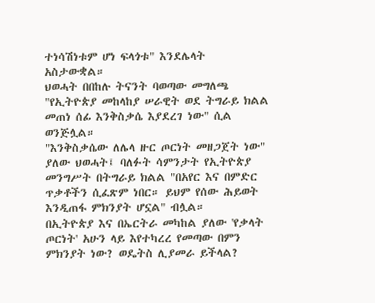ተነሳሽነቱም ሆነ ፍላጎቱ" እንደሌላት አስታውቋል።
ህወሓት በበከሉ ትናንት ባወጣው መግለጫ "የኢትዮጵያ መከላከያ ሠራዊት ወደ ትግራይ ክልል መጠነ ሰፊ እንቅስቃሴ እያደረገ ነው" ሲል ወንጅሏል።
"እንቅስቃሴው ለሌላ ዙር ጦርነት መዘጋጀት ነው" ያለው ህወሓት፤ ባለፉት ሳምንታት የኢትዮጵያ መንግሥት በትግራይ ክልል "በአየር እና በምድር ጥቃቶችን ሲፈጽም ነበር። ይህም የሰው ሕይወት እንዲጠፋ ምክንያት ሆኗል" ብሏል።
በኢትዮጵያ እና በኤርትራ መካከል ያለው 'የቃላት ጦርነት' አሁን ላይ እየተካረረ የመጣው በምን ምክንያት ነው? ወዴትስ ሊያመራ ይችላል?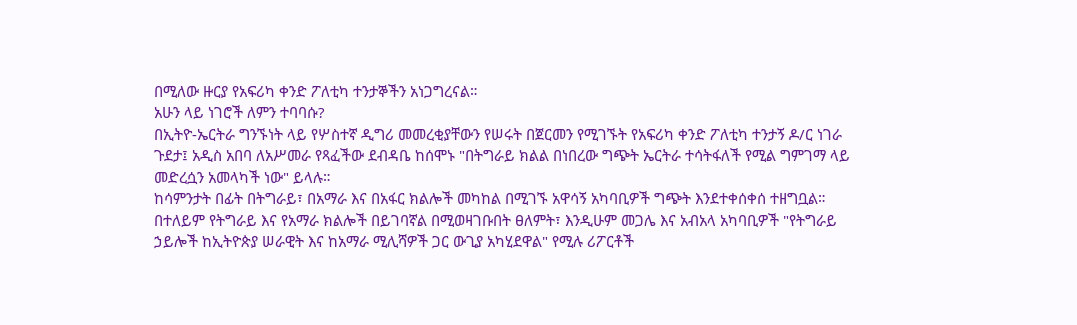በሚለው ዙርያ የአፍሪካ ቀንድ ፖለቲካ ተንታኞችን አነጋግረናል።
አሁን ላይ ነገሮች ለምን ተባባሱ?
በኢትዮ-ኤርትራ ግንኙነት ላይ የሦስተኛ ዲግሪ መመረቂያቸውን የሠሩት በጀርመን የሚገኙት የአፍሪካ ቀንድ ፖለቲካ ተንታኝ ዶ/ር ነገራ ጉደታ፤ አዲስ አበባ ለአሥመራ የጻፈችው ደብዳቤ ከሰሞኑ "በትግራይ ክልል በነበረው ግጭት ኤርትራ ተሳትፋለች የሚል ግምገማ ላይ መድረሷን አመላካች ነው" ይላሉ።
ከሳምንታት በፊት በትግራይ፣ በአማራ እና በአፋር ክልሎች መካከል በሚገኙ አዋሳኝ አካባቢዎች ግጭት እንደተቀሰቀሰ ተዘግቧል።
በተለይም የትግራይ እና የአማራ ክልሎች በይገባኛል በሚወዛገቡበት ፀለምት፣ እንዲሁም መጋሌ እና አብአላ አካባቢዎች "የትግራይ ኃይሎች ከኢትዮጵያ ሠራዊት እና ከአማራ ሚሊሻዎች ጋር ውጊያ አካሂደዋል" የሚሉ ሪፖርቶች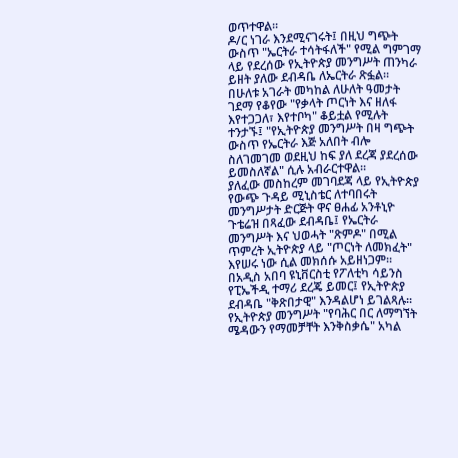ወጥተዋል።
ዶ/ር ነገራ እንደሚናገሩት፤ በዚህ ግጭት ውስጥ "ኤርትራ ተሳትፋለች" የሚል ግምገማ ላይ የደረሰው የኢትዮጵያ መንግሥት ጠንካራ ይዘት ያለው ደብዳቤ ለኤርትራ ጽፏል።
በሁለቱ አገራት መካከል ለሁለት ዓመታት ገደማ የቆየው "የቃላት ጦርነት እና ዘለፋ እየተጋጋለ፣ እየተቦካ" ቆይቷል የሚሉት ተንታኙ፤ "የኢትዮጵያ መንግሥት በዛ ግጭት ውስጥ የኤርትራ እጅ አለበት ብሎ ስለገመገመ ወደዚህ ከፍ ያለ ደረጃ ያደረሰው ይመስለኛል" ሲሉ አብራርተዋል።
ያለፈው መስከረም መገባደጃ ላይ የኢትዮጵያ የውጭ ጉዳይ ሚኒስቴር ለተባበሩት መንግሥታት ድርጅት ዋና ፀሐፊ አንቶኒዮ ጉቴሬዝ በጻፈው ደብዳቤ፤ የኤርትራ መንግሥት እና ህወሓት "ጽምዶ" በሚል ጥምረት ኢትዮጵያ ላይ "ጦርነት ለመክፈት" እየሠሩ ነው ሲል መክሰሱ አይዘነጋም።
በአዲስ አበባ ዩኒቨርስቲ የፖለቲካ ሳይንስ የፒኤችዲ ተማሪ ደረጄ ይመር፤ የኢትዮጵያ ደብዳቤ "ቅጽበታዊ" እንዳልሆነ ይገልጻሉ።
የኢትዮጵያ መንግሥት "የባሕር በር ለማግኘት ሜዳውን የማመቻቸት እንቅስቃሴ" አካል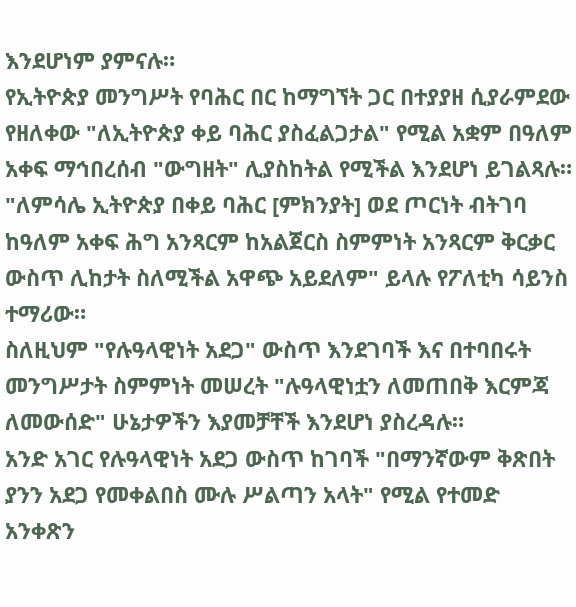እንደሆነም ያምናሉ።
የኢትዮጵያ መንግሥት የባሕር በር ከማግኘት ጋር በተያያዘ ሲያራምደው የዘለቀው "ለኢትዮጵያ ቀይ ባሕር ያስፈልጋታል" የሚል አቋም በዓለም አቀፍ ማኅበረሰብ "ውግዘት" ሊያስከትል የሚችል እንደሆነ ይገልጻሉ።
"ለምሳሌ ኢትዮጵያ በቀይ ባሕር [ምክንያት] ወደ ጦርነት ብትገባ ከዓለም አቀፍ ሕግ አንጻርም ከአልጀርስ ስምምነት አንጻርም ቅርቃር ውስጥ ሊከታት ስለሚችል አዋጭ አይደለም" ይላሉ የፖለቲካ ሳይንስ ተማሪው።
ስለዚህም "የሉዓላዊነት አደጋ" ውስጥ እንደገባች እና በተባበሩት መንግሥታት ስምምነት መሠረት "ሉዓላዊነቷን ለመጠበቅ እርምጃ ለመውሰድ" ሁኔታዎችን እያመቻቸች እንደሆነ ያስረዳሉ።
አንድ አገር የሉዓላዊነት አደጋ ውስጥ ከገባች "በማንኛውም ቅጽበት ያንን አደጋ የመቀልበስ ሙሉ ሥልጣን አላት" የሚል የተመድ አንቀጽን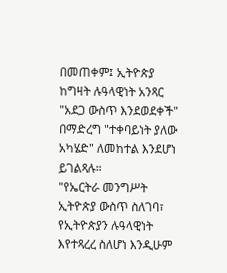በመጠቀም፤ ኢትዮጵያ ከግዛት ሉዓላዊነት አንጻር "አደጋ ውስጥ እንደወደቀች" በማድረግ "ተቀባይነት ያለው አካሄድ" ለመከተል እንደሆነ ይገልጻሉ።
"የኤርትራ መንግሥት ኢትዮጵያ ውስጥ ስለገባ፣ የኢትዮጵያን ሉዓላዊነት እየተጻረረ ስለሆነ እንዲሁም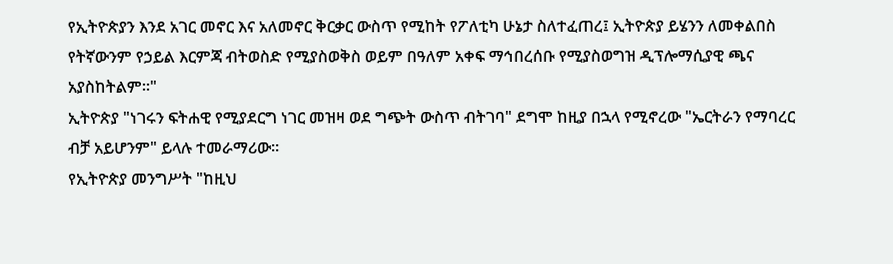የኢትዮጵያን እንደ አገር መኖር እና አለመኖር ቅርቃር ውስጥ የሚከት የፖለቲካ ሁኔታ ስለተፈጠረ፤ ኢትዮጵያ ይሄንን ለመቀልበስ የትኛውንም የኃይል እርምጃ ብትወስድ የሚያስወቅስ ወይም በዓለም አቀፍ ማኅበረሰቡ የሚያስወግዝ ዲፕሎማሲያዊ ጫና አያስከትልም።"
ኢትዮጵያ "ነገሩን ፍትሐዊ የሚያደርግ ነገር መዝዛ ወደ ግጭት ውስጥ ብትገባ" ደግሞ ከዚያ በኋላ የሚኖረው "ኤርትራን የማባረር ብቻ አይሆንም" ይላሉ ተመራማሪው።
የኢትዮጵያ መንግሥት "ከዚህ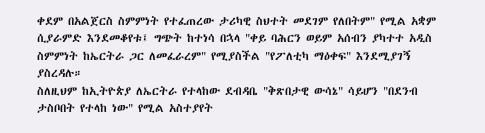ቀደም በአልጀርስ ስምምነት የተፈጠረው ታሪካዊ ስህተት መደገም የለበትም" የሚል አቋም ሲያራምድ እንደመቆየቱ፤ ግጭት ከተነሳ በኋላ "ቀይ ባሕርን ወይም አሰብን ያካተተ አዲስ ስምምነት ከኤርትራ ጋር ለመፈራረም" የሚያስችል "የፖለቲካ ማዕቀፍ" እንደሚያገኝ ያስረዳሉ።
ስለዚህም ከኢትዮጵያ ለኤርትራ የተላከው ደብዳቤ "ቅጽበታዊ ውሳኔ" ሳይሆን "በደንብ ታስቦበት የተላከ ነው" የሚል አስተያየት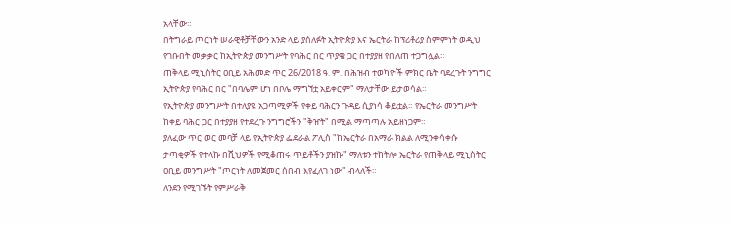አላቸው።
በትግራይ ጦርነት ሠራዊቶቻቸውን አንድ ላይ ያሰለፉት ኢትዮጵያ እና ኤርትራ ከፕሪቶሪያ ስምምነት ወዲህ የገቡበት መቃቃር ከኢትዮጵያ መንግሥት የባሕር በር ጥያቄ ጋር በተያያዘ የበለጠ ተጋግሏል።
ጠቅላይ ሚኒስትር ዐቢይ አሕመድ ጥር 26/2018 ዓ. ም. በሕዝብ ተወካዮች ምክር ቤት ባደረጉት ንግግር ኢትዮጵያ የባሕር በር "በባሌም ሆነ በቦሌ ማግኘቷ አይቀርም" ማለታቸው ይታወሳል።
የኢትዮጵያ መንግሥት በተለያዩ አጋጣሚዎች የቀይ ባሕርን ጉዳይ ሲያነሳ ቆይቷል። የኤርትራ መንግሥት ከቀይ ባሕር ጋር በተያያዘ የተደረጉ ንግግሮችን "ቅዠት" በሚል ማጣጣሉ አይዘነጋም።
ያለፈው ጥር ወር መባቻ ላይ የኢትዮጵያ ፌደራል ፖሊስ "ከኤርትራ በአማራ ክልል ለሚንቀሳቀሱ ታጣቂዎች የተላኩ በሺህዎች የሚቆጠሩ ጥይቶችን ያዝኩ" ማለቱን ተከትሎ ኤርትራ የጠቅላይ ሚኒስትር ዐቢይ መንግሥት "ጦርነት ለመጀመር ሰበብ እየፈለገ ነው" ብላለች።
ለንደን የሚገኙት የምሥራቅ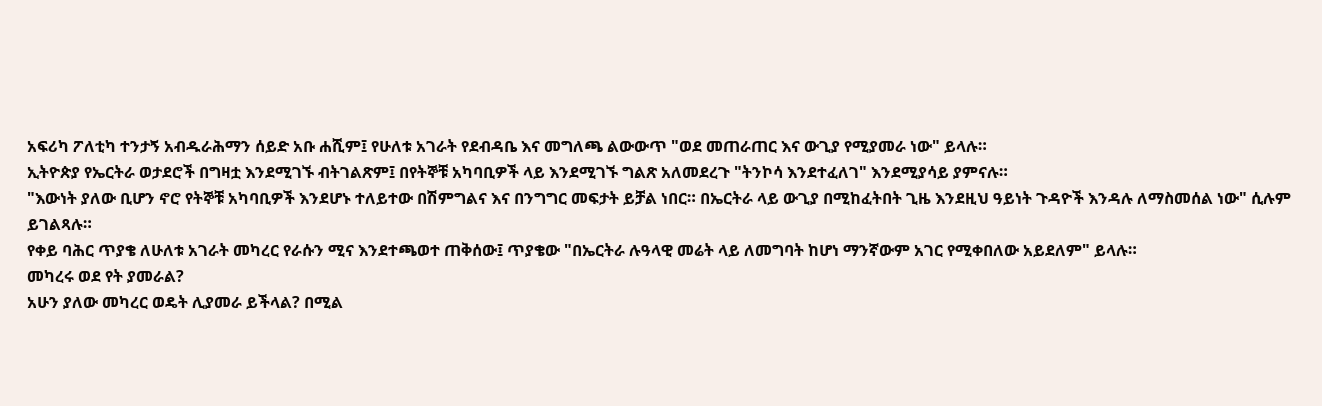አፍሪካ ፖለቲካ ተንታኝ አብዱራሕማን ሰይድ አቡ ሐሺም፤ የሁለቱ አገራት የደብዳቤ እና መግለጫ ልውውጥ "ወደ መጠራጠር እና ውጊያ የሚያመራ ነው" ይላሉ።
ኢትዮጵያ የኤርትራ ወታደሮች በግዛቷ እንደሚገኙ ብትገልጽም፤ በየትኞቹ አካባቢዎች ላይ እንደሚገኙ ግልጽ አለመደረጉ "ትንኮሳ እንደተፈለገ" እንደሚያሳይ ያምናሉ።
"እውነት ያለው ቢሆን ኖሮ የትኞቹ አካባቢዎች እንደሆኑ ተለይተው በሽምግልና እና በንግግር መፍታት ይቻል ነበር። በኤርትራ ላይ ውጊያ በሚከፈትበት ጊዜ እንደዚህ ዓይነት ጉዳዮች እንዳሉ ለማስመሰል ነው" ሲሉም ይገልጻሉ።
የቀይ ባሕር ጥያቄ ለሁለቱ አገራት መካረር የራሱን ሚና እንደተጫወተ ጠቅሰው፤ ጥያቄው "በኤርትራ ሉዓላዊ መሬት ላይ ለመግባት ከሆነ ማንኛውም አገር የሚቀበለው አይደለም" ይላሉ።
መካረሩ ወደ የት ያመራል?
አሁን ያለው መካረር ወዴት ሊያመራ ይችላል? በሚል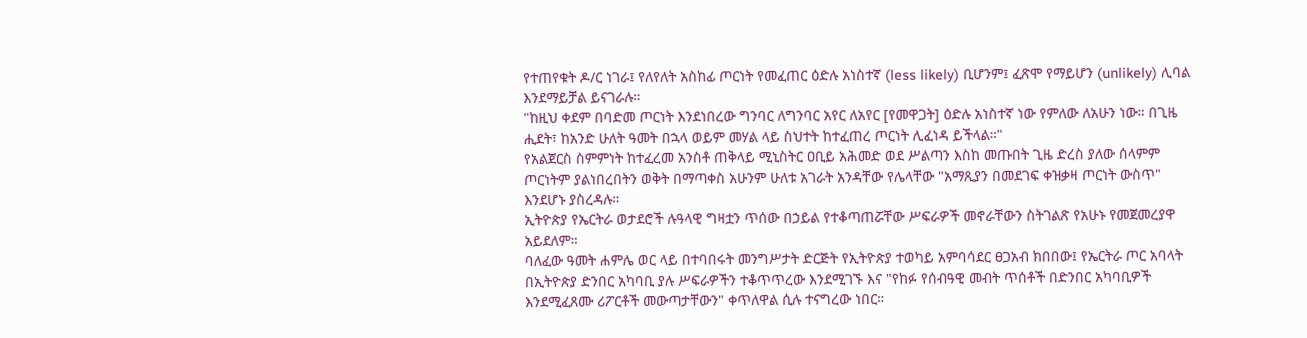የተጠየቁት ዶ/ር ነገራ፤ የለየለት አስከፊ ጦርነት የመፈጠር ዕድሉ አነስተኛ (less likely) ቢሆንም፤ ፈጽሞ የማይሆን (unlikely) ሊባል እንደማይቻል ይናገራሉ።
"ከዚህ ቀደም በባድመ ጦርነት እንደነበረው ግንባር ለግንባር አየር ለአየር [የመዋጋት] ዕድሉ አነስተኛ ነው የምለው ለአሁን ነው። በጊዜ ሒደት፣ ከአንድ ሁለት ዓመት በኋላ ወይም መሃል ላይ ስህተት ከተፈጠረ ጦርነት ሊፈነዳ ይችላል።"
የአልጀርስ ስምምነት ከተፈረመ አንስቶ ጠቅላይ ሚኒስትር ዐቢይ አሕመድ ወደ ሥልጣን እስከ መጡበት ጊዜ ድረስ ያለው ሰላምም ጦርነትም ያልነበረበትን ወቅት በማጣቀስ አሁንም ሁለቱ አገራት አንዳቸው የሌላቸው "አማጺያን በመደገፍ ቀዝቃዛ ጦርነት ውስጥ" እንደሆኑ ያስረዳሉ።
ኢትዮጵያ የኤርትራ ወታደሮች ሉዓላዊ ግዛቷን ጥሰው በኃይል የተቆጣጠሯቸው ሥፍራዎች መኖራቸውን ስትገልጽ የአሁኑ የመጀመረያዋ አይደለም።
ባለፈው ዓመት ሐምሌ ወር ላይ በተባበሩት መንግሥታት ድርጅት የኢትዮጵያ ተወካይ አምባሳደር ፀጋአብ ክበበው፤ የኤርትራ ጦር አባላት በኢትዮጵያ ድንበር አካባቢ ያሉ ሥፍራዎችን ተቆጥጥረው እንደሚገኙ እና "የከፉ የሰብዓዊ መብት ጥሰቶች በድንበር አካባቢዎች እንደሚፈጸሙ ሪፖርቶች መውጣታቸውን" ቀጥለዋል ሲሉ ተናግረው ነበር።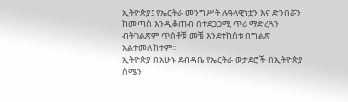ኢትዮጵያ፤ የኤርትራ መንግሥት ሉዓላዊነቷን እና ድንበሯን ከመጣስ እንዲቆጠብ በተደጋጋሚ ጥሪ ማድረጓን ብትገልጽም ጥሰቶቹ መቼ እንደተከሰቱ በግልጽ አልተመለከተም።
ኢትዮጵያ በአሁኑ ደብዳቤ የኤርትራ ወታደሮች በኢትዮጵያ ሰሜን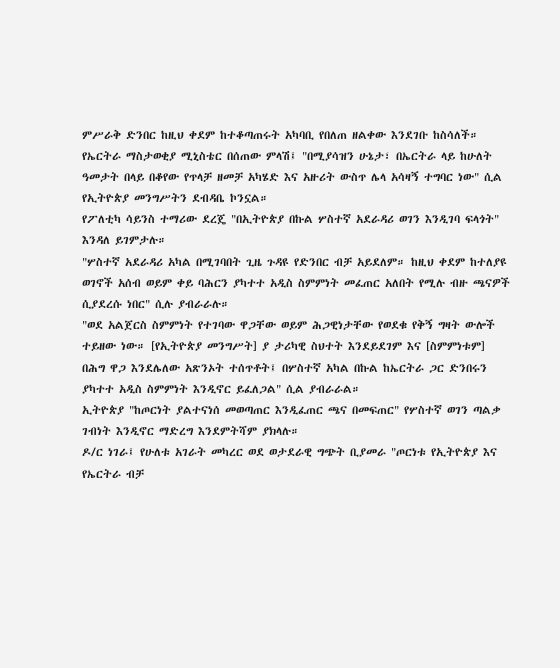ምሥራቅ ድንበር ከዚህ ቀደም ከተቆጣጠሩት አካባቢ የበለጠ ዘልቀው እንደገቡ ከስሳለች።
የኤርትራ ማስታወቂያ ሚኒስቴር በሰጠው ምላሽ፤ "በሚያሳዝን ሁኔታ፣ በኤርትራ ላይ ከሁለት ዓመታት በላይ በቆየው የጥላቻ ዘመቻ አካሄድ እና አዙሪት ውስጥ ሌላ አሳዛኝ ተግባር ነው" ሲል የኢትዮጵያ መንግሥትን ደብዳቤ ኮንኗል።
የፖለቲካ ሳይንስ ተማሪው ደረጄ "በኢትዮጵያ በኩል ሦስተኛ አደራዳሪ ወገን እንዲገባ ፍላጎት" እንዳለ ይገምታሉ።
"ሦስተኛ አደራዳሪ አካል በሚገባበት ጊዜ ጉዳዩ የድንበር ብቻ አይደለም። ከዚህ ቀደም ከተለያዩ ወገኖች አሰብ ወይም ቀይ ባሕርን ያካተተ አዲስ ስምምነት መፈጠር አለበት የሚሉ ብዙ ጫናዎች ሲያደረሱ ነበር" ሲሉ ያብራራሉ።
"ወደ አልጀርስ ስምምነት የተገባው ዋጋቸው ወይም ሕጋዊነታቸው የወደቁ የቅኝ ግዛት ውሎች ተይዘው ነው። [የኢትዮጵያ መንግሥት] ያ ታሪካዊ ስህተት እንደይደገም እና [ስምምነቱም] በሕግ ዋጋ እንደሌለው አጽንኦት ተሰጥቶት፤ በሦስተኛ አካል በኩል ከኤርትራ ጋር ድንበሩን ያካተተ አዲስ ስምምነት እንዲኖር ይፈለጋል" ሲል ያብራራል።
ኢትዮጵያ "ከጦርነት ያልተናነሰ መወጣጠር እንዲፈጠር ጫና በመፍጠር" የሦስተኛ ወገን ጣልቃ ገብነት እንዲኖር ማድረግ እንደምትሻም ያክላሉ።
ዶ/ር ነገራ፤ የሁለቱ አገራት መካረር ወደ ወታደራዊ ግጭት ቢያመራ "ጦርነቱ የኢትዮጵያ እና የኤርትራ ብቻ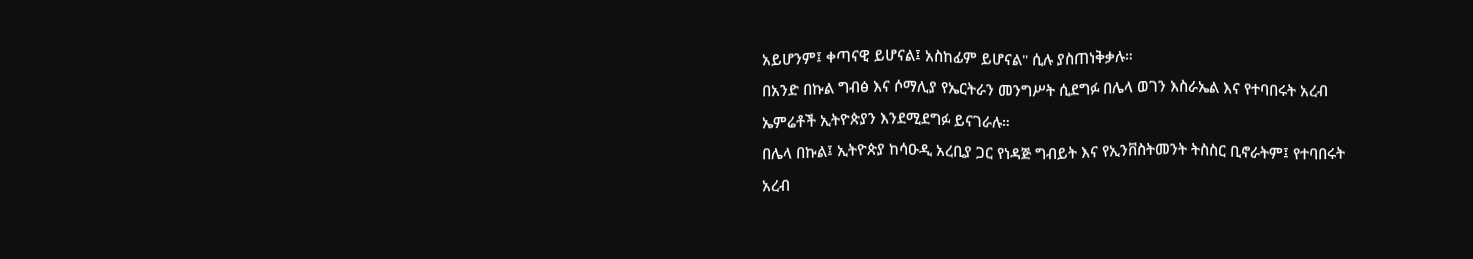አይሆንም፤ ቀጣናዊ ይሆናል፤ አስከፊም ይሆናል" ሲሉ ያስጠነቅቃሉ።
በአንድ በኩል ግብፅ እና ሶማሊያ የኤርትራን መንግሥት ሲደግፉ በሌላ ወገን እስራኤል እና የተባበሩት አረብ ኤምሬቶች ኢትዮጵያን እንደሚደግፉ ይናገራሉ።
በሌላ በኩል፤ ኢትዮጵያ ከሳዑዲ አረቢያ ጋር የነዳጅ ግብይት እና የኢንቨስትመንት ትስስር ቢኖራትም፤ የተባበሩት አረብ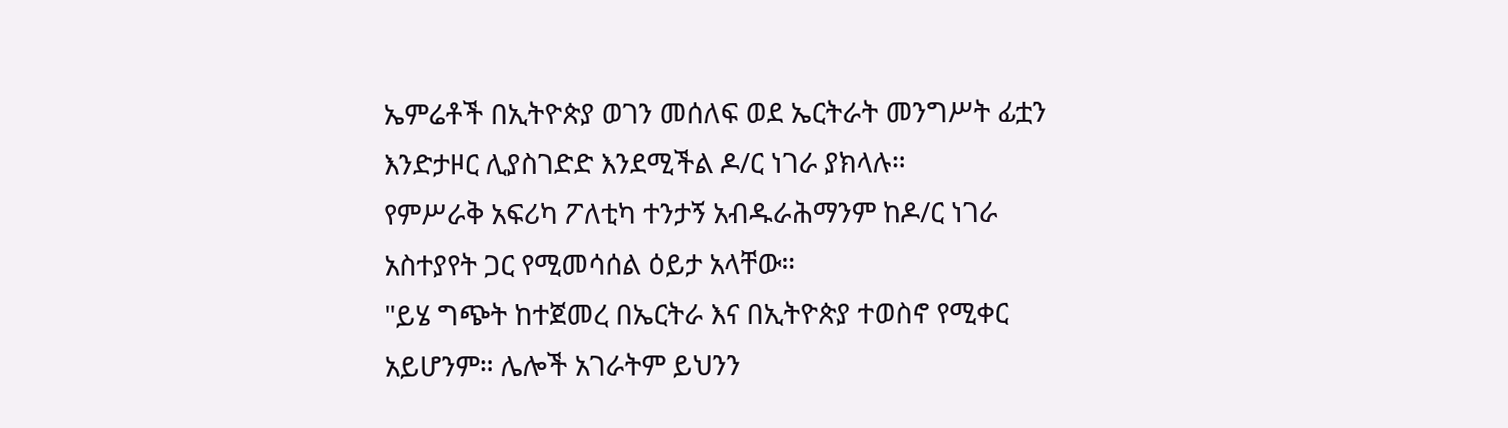ኤምሬቶች በኢትዮጵያ ወገን መሰለፍ ወደ ኤርትራት መንግሥት ፊቷን እንድታዞር ሊያስገድድ እንደሚችል ዶ/ር ነገራ ያክላሉ።
የምሥራቅ አፍሪካ ፖለቲካ ተንታኝ አብዱራሕማንም ከዶ/ር ነገራ አስተያየት ጋር የሚመሳሰል ዕይታ አላቸው።
"ይሄ ግጭት ከተጀመረ በኤርትራ እና በኢትዮጵያ ተወስኖ የሚቀር አይሆንም። ሌሎች አገራትም ይህንን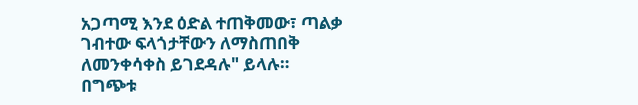አጋጣሚ እንደ ዕድል ተጠቅመው፣ ጣልቃ ገብተው ፍላጎታቸውን ለማስጠበቅ ለመንቀሳቀስ ይገደዳሉ" ይላሉ።
በግጭቱ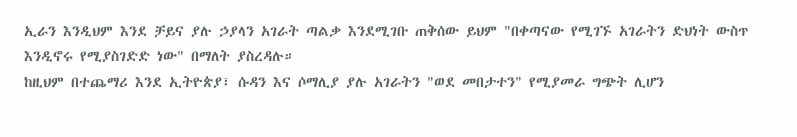ኢራን እንዲህም እንደ ቻይና ያሉ ኃያላን አገራት ጣልቃ እንደሚገቡ ጠቅሰው ይህም "በቀጣናው የሚገኙ አገራትን ድህነት ውስጥ እንዲኖሩ የሚያስገድድ ነው" በማለት ያስረዳሉ።
ከዚህም በተጨማሪ እንደ ኢትዮጵያ፣ ሱዳን እና ሶማሊያ ያሉ አገራትን "ወደ መበታተን" የሚያመራ ግጭት ሊሆን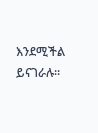እንደሚችል ይናገራሉ።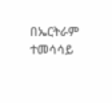በኤርትራም ተመሳሳይ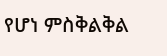የሆነ ምስቅልቅል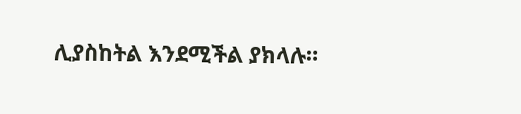ሊያስከትል እንደሚችል ያክላሉ።